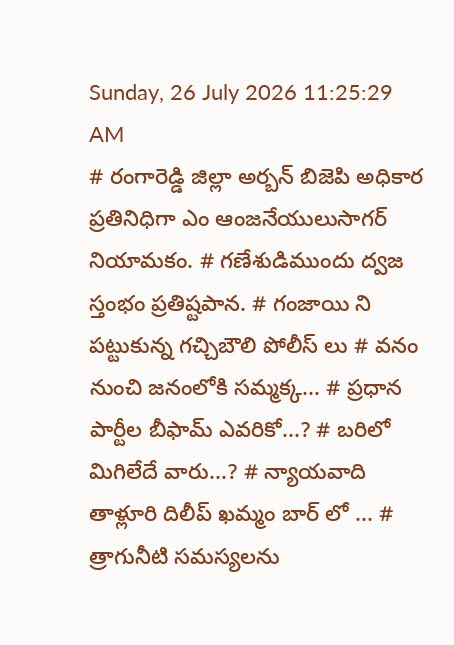Sunday, 26 July 2026 11:25:29 AM
# రంగారెడ్డి జిల్లా అర్బన్ బిజెపి అధికార ప్రతినిధిగా ఎం ఆంజనేయులుసాగర్ నియామకం. # గణేశుడిముందు ద్వజ స్తంభం ప్రతిష్టపాన. # గంజాయి ని పట్టుకున్న గచ్చిబౌలి పోలీస్ లు # వనం నుంచి జనంలోకి సమ్మక్క... # ప్రధాన పార్టీల బీఫామ్ ఎవరికో...? # బరిలో మిగిలేదే వారు...? # న్యాయవాది తాళ్లూరి దిలీప్ ఖమ్మం బార్ లో ... # త్రాగునీటి సమస్యలను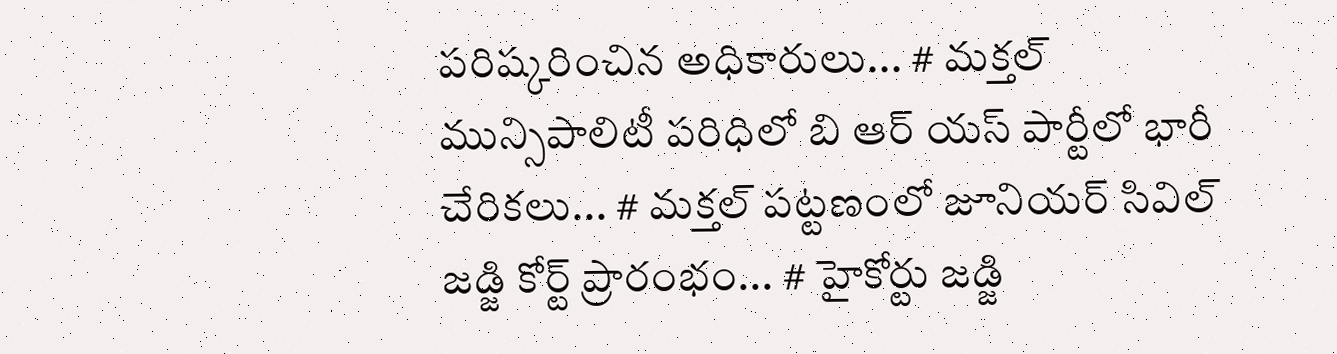పరిష్కరించిన అధికారులు... # మక్తల్ మున్సిపాలిటీ పరిధిలో బి ఆర్ యస్ పార్టీలో భారీ చేరికలు... # మక్తల్ పట్టణంలో జూనియర్ సివిల్ జడ్జి కోర్ట్ ప్రారంభం... # హైకోర్టు జడ్జి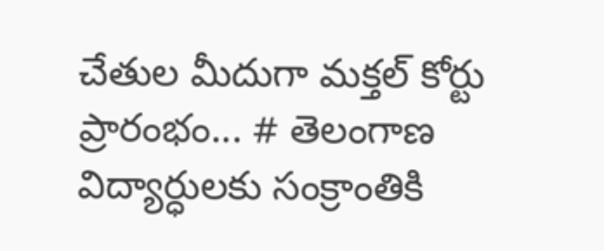చేతుల మీదుగా మక్తల్ కోర్టు ప్రారంభం... # తెలంగాణ విద్యార్ధులకు సంక్రాంతికి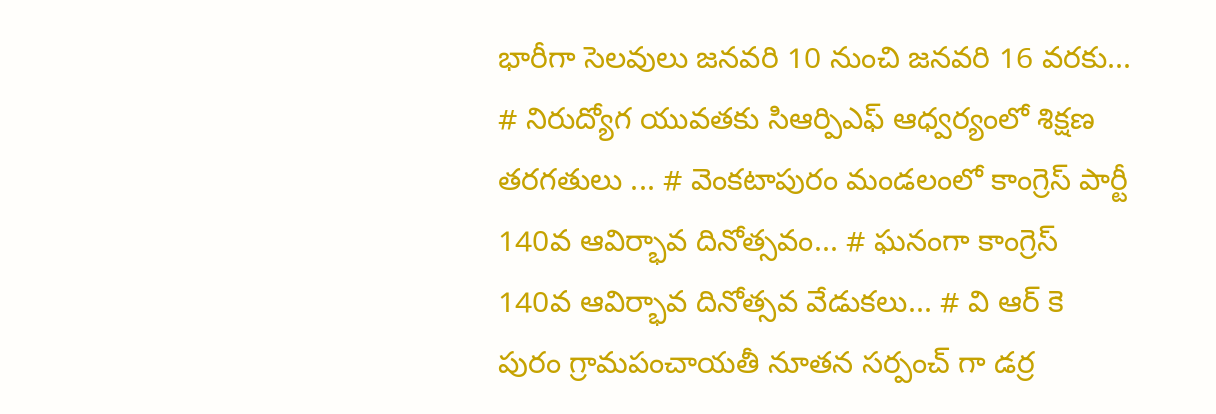భారీగా సెలవులు జనవరి 10 నుంచి జనవరి 16 వరకు... # నిరుద్యోగ యువతకు సిఆర్పిఎఫ్ ఆధ్వర్యంలో శిక్షణ తరగతులు ... # వెంకటాపురం మండలంలో కాంగ్రెస్ పార్టీ 140వ ఆవిర్భావ దినోత్సవం... # ఘనంగా కాంగ్రెస్ 140వ ఆవిర్భావ దినోత్సవ వేడుకలు... # వి ఆర్ కె పురం గ్రామపంచాయతీ నూతన సర్పంచ్ గా డర్ర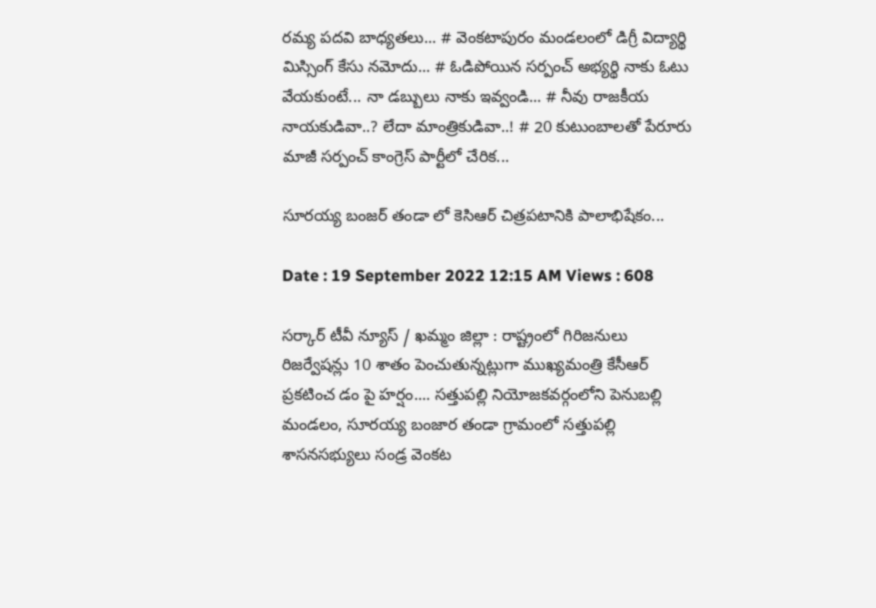రమ్య పదవి బాధ్యతలు... # వెంకటాపురం మండలంలో డిగ్రీ విద్యార్థి మిస్సింగ్ కేసు నమోదు... # ఓడిపోయిన సర్పంచ్ అభ్యర్థి నాకు ఓటు వేయకుంటే... నా డబ్బులు నాకు ఇవ్వండి... # నీవు రాజకీయ నాయకుడివా..? లేదా మాంత్రికుడివా..! # 20 కుటుంబాలతో పేరూరు మాజీ సర్పంచ్ కాంగ్రెస్ పార్టీలో చేరిక...

సూరయ్య బంజర్ తండా లో కెసిఆర్ చిత్రపటానికి పాలాభిషేకం...

Date : 19 September 2022 12:15 AM Views : 608

సర్కార్ టీవీ న్యూస్ / ఖమ్మం జిల్లా : రాష్ట్రంలో గిరిజనులు రిజర్వేషన్లు 10 శాతం పెంచుతున్నట్లుగా ముఖ్యమంత్రి కేసీఆర్ ప్రకటించ డం పై హర్షం.... సత్తుపల్లి నియోజకవర్గంలోని పెనుబల్లి మండలం, సూరయ్య బంజార తండా గ్రామంలో సత్తుపల్లి శాసనసభ్యులు సండ్ర వెంకట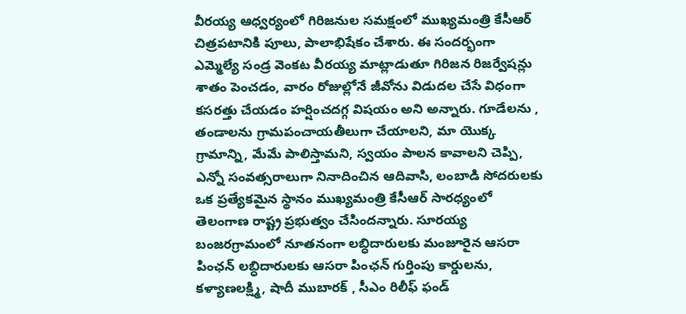వీరయ్య ఆధ్వర్యంలో గిరిజనుల సమక్షంలో ముఖ్యమంత్రి కేసీఆర్ చిత్రపటానికి పూలు, పాలాభిషేకం చేశారు. ఈ సందర్భంగా ఎమ్మెల్యే సండ్ర వెంకట వీరయ్య మాట్లాడుతూ గిరిజన రిజర్వేషన్లు శాతం పెంచడం, వారం రోజుల్లోనే జీవోను విడుదల చేసే విధంగా కసరత్తు చేయడం హర్షించదగ్గ విషయం అని అన్నారు. గూడేలను , తండాలను గ్రామపంచాయతీలుగా చేయాలని, మా యొక్క గ్రామాన్ని, మేమే పాలిస్తామని, స్వయం పాలన కావాలని చెప్పి, ఎన్నో సంవత్సరాలుగా నినాదించిన ఆదివాసి, లంబాడి సోదరులకు ఒక ప్రత్యేకమైన స్థానం ముఖ్యమంత్రి కేసీఆర్ సారధ్యంలో తెలంగాణ రాష్ట్ర ప్రభుత్వం చేసిందన్నారు. సూరయ్య బంజరగ్రామంలో నూతనంగా లబ్ధిదారులకు మంజూరైన ఆసరా పింఛన్ లబ్ధిదారులకు ఆసరా పింఛన్ గుర్తింపు కార్డులను, కళ్యాణలక్ష్మి, షాదీ ముబారక్ , సీఎం రిలీఫ్ ఫండ్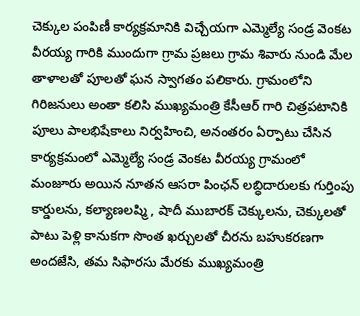చెక్కుల పంపిణీ కార్యక్రమానికి విచ్చేయగా ఎమ్మెల్యే సండ్ర వెంకట వీరయ్య గారికి ముందుగా గ్రామ ప్రజలు గ్రామ శివారు నుండి మేల తాళాలతో పూలతో ఘన స్వాగతం పలికారు. గ్రామంలోని గిరిజనులు అంతా కలిసి ముఖ్యమంత్రి కేసీఆర్ గారి చిత్రపటానికి పూలు పాలభిషేకాలు నిర్వహించి, అనంతరం ఏర్పాటు చేసిన కార్యక్రమంలో ఎమ్మెల్యే సండ్ర వెంకట వీరయ్య గ్రామంలో మంజూరు అయిన నూతన ఆసరా పింఛన్ లబ్ధిదారులకు గుర్తింపు కార్డులను, కల్యాణలష్మి , షాదీ ముబారక్ చెక్కులను, చెక్కులతో పాటు పెళ్లి కానుకగా సొంత ఖర్చులతో చీరను బహుకరణగా అందజేసి, తమ సిఫారసు మేరకు ముఖ్యమంత్రి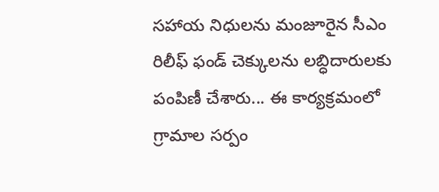సహాయ నిధులను మంజూరైన సీఎం రిలీఫ్ ఫండ్ చెక్కులను లబ్ధిదారులకు పంపిణీ చేశారు... ఈ కార్యక్రమంలో గ్రామాల సర్పం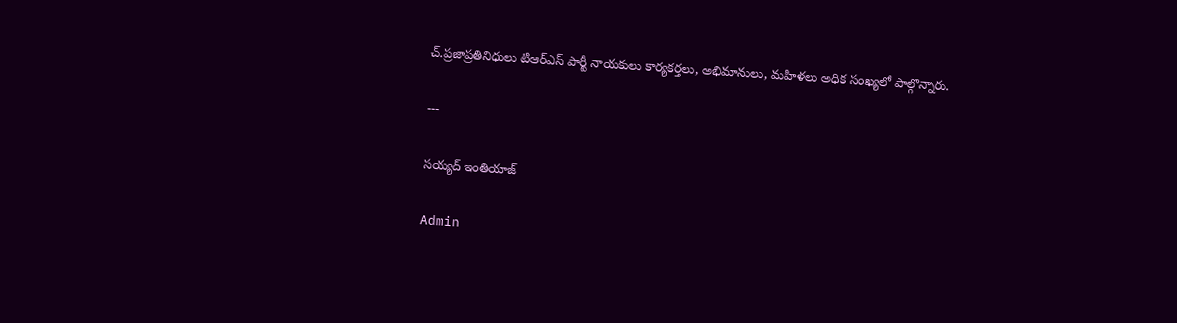చ్.ప్రజాప్రతినిధులు టిఆర్ఎస్ పార్టీ నాయకులు కార్యకర్తలు, అభిమానులు, మహిళలు అధిక సంఖ్యలో పాల్గొన్నారు.

---

సయ్యద్ ఇంతియాజ్

Admin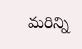మరిన్ని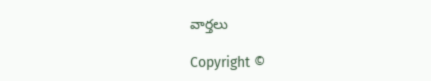వార్తలు

Copyright ©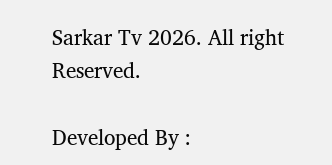Sarkar Tv 2026. All right Reserved.

Developed By :